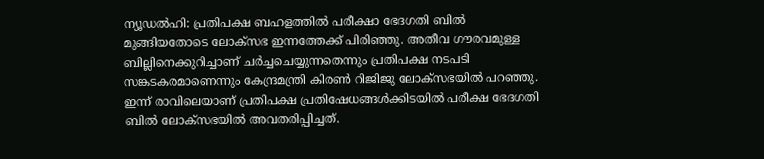ന്യൂഡൽഹി: പ്രതിപക്ഷ ബഹളത്തിൽ പരീക്ഷാ ഭേദഗതി ബിൽ മുങ്ങിയതോടെ ലോക്സഭ ഇന്നത്തേക്ക് പിരിഞ്ഞു. അതീവ ഗൗരവമുള്ള ബില്ലിനെക്കുറിച്ചാണ് ചർച്ചചെയ്യുന്നതെന്നും പ്രതിപക്ഷ നടപടി സങ്കടകരമാണെന്നും കേന്ദ്രമന്ത്രി കിരൺ റിജിജു ലോക്സഭയിൽ പറഞ്ഞു. ഇന്ന് രാവിലെയാണ് പ്രതിപക്ഷ പ്രതിഷേധങ്ങൾക്കിടയിൽ പരീക്ഷ ഭേദഗതി ബിൽ ലോക്സഭയിൽ അവതരിപ്പിച്ചത്.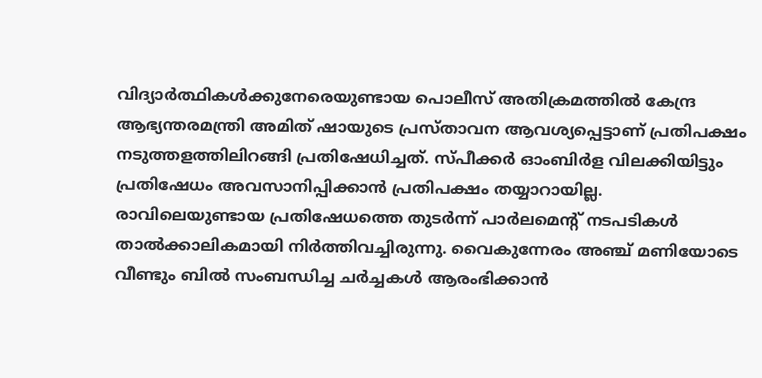വിദ്യാർത്ഥികൾക്കുനേരെയുണ്ടായ പൊലീസ് അതിക്രമത്തിൽ കേന്ദ്ര ആഭ്യന്തരമന്ത്രി അമിത് ഷായുടെ പ്രസ്താവന ആവശ്യപ്പെട്ടാണ് പ്രതിപക്ഷം നടുത്തളത്തിലിറങ്ങി പ്രതിഷേധിച്ചത്. സ്പീക്കർ ഓംബിർള വിലക്കിയിട്ടും പ്രതിഷേധം അവസാനിപ്പിക്കാൻ പ്രതിപക്ഷം തയ്യാറായില്ല. രാവിലെയുണ്ടായ പ്രതിഷേധത്തെ തുടർന്ന് പാർലമെന്റ് നടപടികൾ താൽക്കാലികമായി നിർത്തിവച്ചിരുന്നു. വൈകുന്നേരം അഞ്ച് മണിയോടെ വീണ്ടും ബിൽ സംബന്ധിച്ച ചർച്ചകൾ ആരംഭിക്കാൻ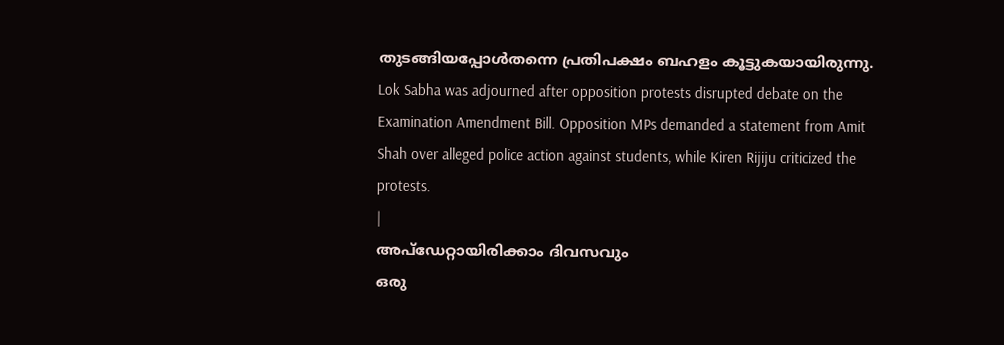തുടങ്ങിയപ്പോൾതന്നെ പ്രതിപക്ഷം ബഹളം കൂട്ടുകയായിരുന്നു.
Lok Sabha was adjourned after opposition protests disrupted debate on the Examination Amendment Bill. Opposition MPs demanded a statement from Amit Shah over alleged police action against students, while Kiren Rijiju criticized the protests.
|
അപ്ഡേറ്റായിരിക്കാം ദിവസവും
ഒരു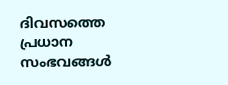ദിവസത്തെ പ്രധാന സംഭവങ്ങൾ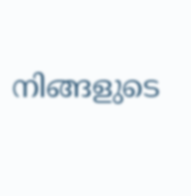നിങ്ങളുടെ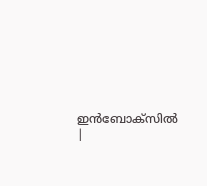ഇൻബോക്സിൽ |